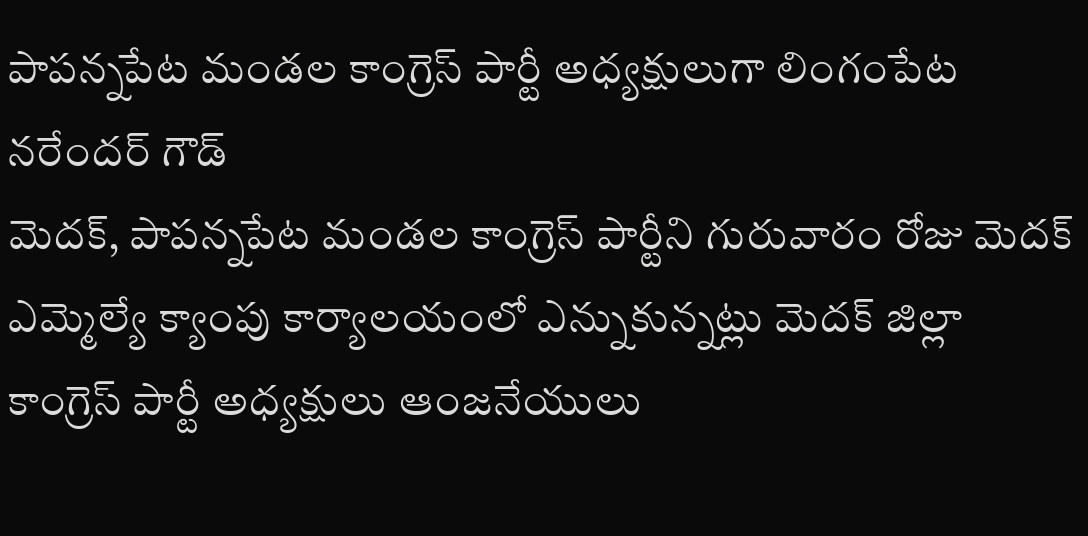పాపన్నపేట మండల కాంగ్రెస్ పార్టీ అధ్యక్షులుగా లింగంపేట నరేందర్ గౌడ్
మెదక్, పాపన్నపేట మండల కాంగ్రెస్ పార్టీని గురువారం రోజు మెదక్ ఎమ్మెల్యే క్యాంపు కార్యాలయంలో ఎన్నుకున్నట్లు మెదక్ జిల్లా కాంగ్రెస్ పార్టీ అధ్యక్షులు ఆంజనేయులు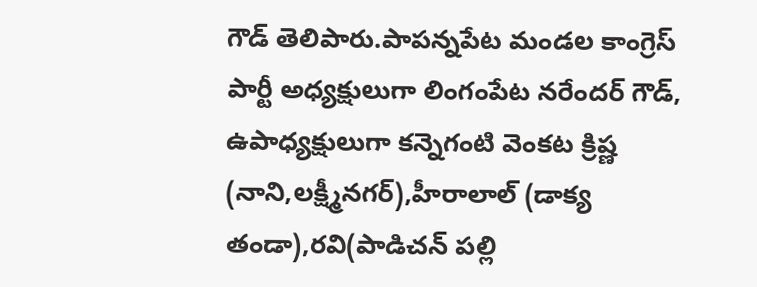గౌడ్ తెలిపారు.పాపన్నపేట మండల కాంగ్రెస్ పార్టీ అధ్యక్షులుగా లింగంపేట నరేందర్ గౌడ్, ఉపాధ్యక్షులుగా కన్నెగంటి వెంకట క్రిష్ణ (నాని,లక్ష్మీనగర్),హీరాలాల్ (డాక్య తండా),రవి(పాడిచన్ పల్లి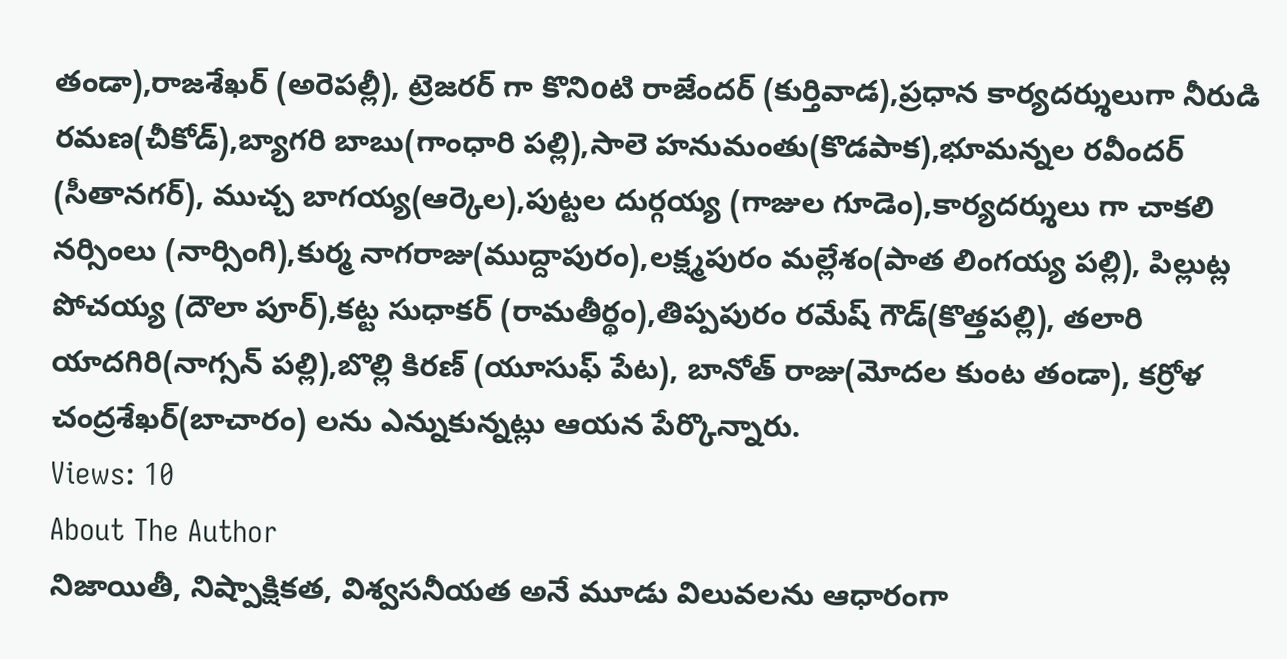తండా),రాజశేఖర్ (అరెపల్లీ), ట్రెజరర్ గా కొనిoటి రాజేందర్ (కుర్తివాడ),ప్రధాన కార్యదర్శులుగా నీరుడి రమణ(చీకోడ్),బ్యాగరి బాబు(గాంధారి పల్లి),సాలె హనుమంతు(కొడపాక),భూమన్నల రవీందర్ (సీతానగర్), ముచ్చ బాగయ్య(ఆర్కెల),పుట్టల దుర్గయ్య (గాజుల గూడెం),కార్యదర్శులు గా చాకలి నర్సింలు (నార్సింగి),కుర్మ నాగరాజు(ముద్దాపురం),లక్ష్మపురం మల్లేశం(పాత లింగయ్య పల్లి), పిల్లుట్ల పోచయ్య (దౌలా పూర్),కట్ట సుధాకర్ (రామతీర్థం),తిప్పపురం రమేష్ గౌడ్(కొత్తపల్లి), తలారి యాదగిరి(నాగ్సన్ పల్లి),బొల్లి కిరణ్ (యూసుఫ్ పేట), బానోత్ రాజు(మోదల కుంట తండా), కర్రోళ చంద్రశేఖర్(బాచారం) లను ఎన్నుకున్నట్లు ఆయన పేర్కొన్నారు.
Views: 10
About The Author
నిజాయితీ, నిష్పాక్షికత, విశ్వసనీయత అనే మూడు విలువలను ఆధారంగా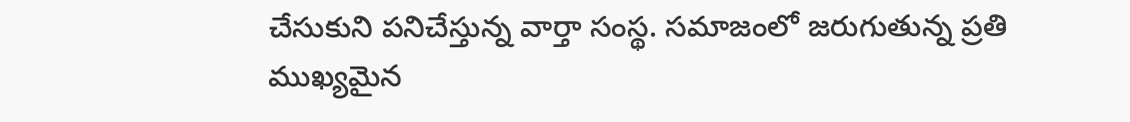చేసుకుని పనిచేస్తున్న వార్తా సంస్థ. సమాజంలో జరుగుతున్న ప్రతి ముఖ్యమైన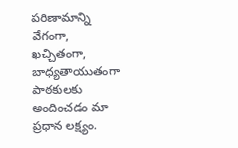పరిణామాన్ని వేగంగా, ఖచ్చితంగా, బాధ్యతాయుతంగా పాఠకులకు అందించడం మా ప్రధాన లక్ష్యం.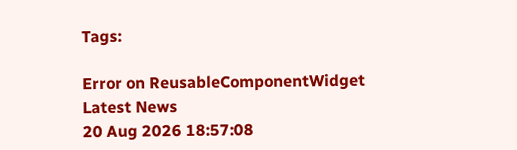Tags:

Error on ReusableComponentWidget
Latest News
20 Aug 2026 18:57:08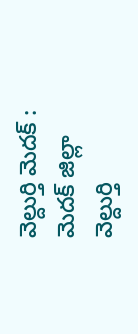వెల్దుర్తి మెదక్ : మెదక్ జిల్లా వెల్దుర్తి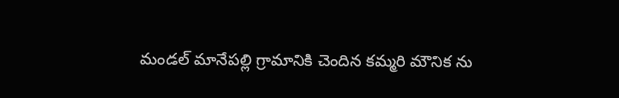మండల్ మానేపల్లి గ్రామానికి చెందిన కమ్మరి మౌనిక ను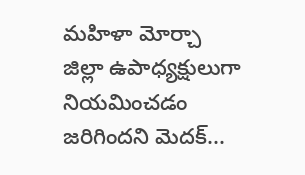మహిళా మోర్చా జిల్లా ఉపాధ్యక్షులుగా నియమించడం జరిగిందని మెదక్...